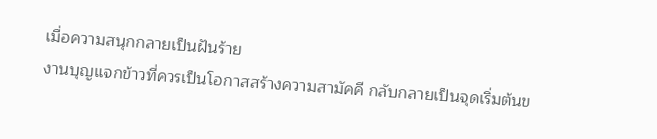เมื่อความสนุกกลายเป็นฝันร้าย
งานบุญแจกข้าวที่ควรเป็นโอกาสสร้างความสามัคคี กลับกลายเป็นจุดเริ่มต้นข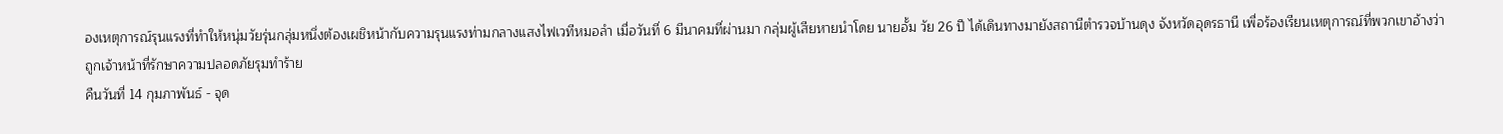องเหตุการณ์รุนแรงที่ทำให้หนุ่มวัยรุ่นกลุ่มหนึ่งต้องเผชิหน้ากับความรุนแรงท่ามกลางแสงไฟเวทีหมอลำ เมื่อวันที่ 6 มีนาคมที่ผ่านมา กลุ่มผู้เสียหายนำโดย นายอั้ม วัย 26 ปี ได้เดินทางมายังสถานีตำรวจบ้านดุง จังหวัดอุดรธานี เพื่อร้องเรียนเหตุการณ์ที่พวกเขาอ้างว่าถูกเจ้าหน้าที่รักษาความปลอดภัยรุมทำร้าย
คืนวันที่ 14 กุมภาพันธ์ - จุด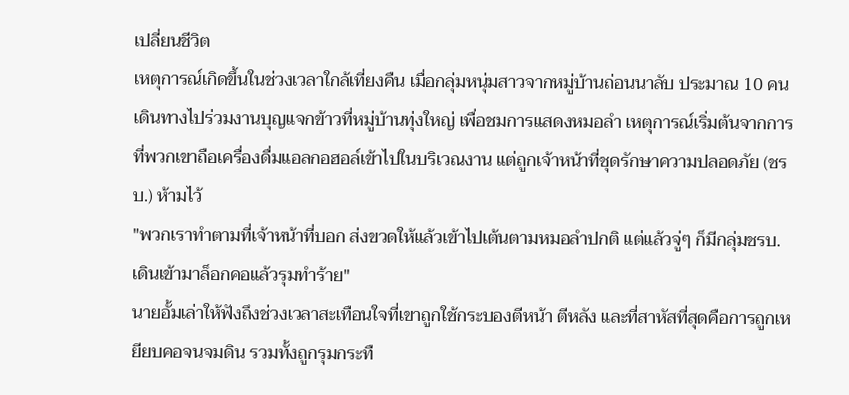เปลี่ยนชีวิต
เหตุการณ์เกิดขึ้นในช่วงเวลาใกล้เที่ยงคืน เมื่อกลุ่มหนุ่มสาวจากหมู่บ้านถ่อนนาลับ ประมาณ 10 คน เดินทางไปร่วมงานบุญแจกข้าวที่หมู่บ้านทุ่งใหญ่ เพื่อชมการแสดงหมอลำ เหตุการณ์เริ่มต้นจากการที่พวกเขาถือเครื่องดื่มแอลกอฮอล์เข้าไปในบริเวณงาน แต่ถูกเจ้าหน้าที่ชุดรักษาความปลอดภัย (ชรบ.) ห้ามไว้
"พวกเราทำตามที่เจ้าหน้าที่บอก ส่งขวดให้แล้วเข้าไปเต้นตามหมอลำปกติ แต่แล้วจู่ๆ ก็มีกลุ่มชรบ. เดินเข้ามาล็อกคอแล้วรุมทำร้าย"
นายอั้มเล่าให้ฟังถึงช่วงเวลาสะเทือนใจที่เขาถูกใช้กระบองตีหน้า ตีหลัง และที่สาหัสที่สุดคือการถูกเหยียบคอจนจมดิน รวมทั้งถูกรุมกระทื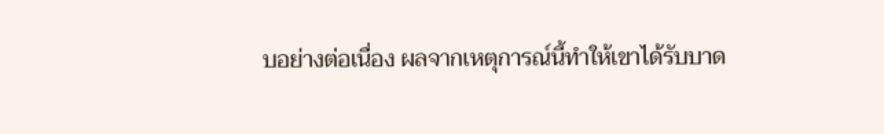บอย่างต่อเนื่อง ผลจากเหตุการณ์นี้ทำให้เขาได้รับบาด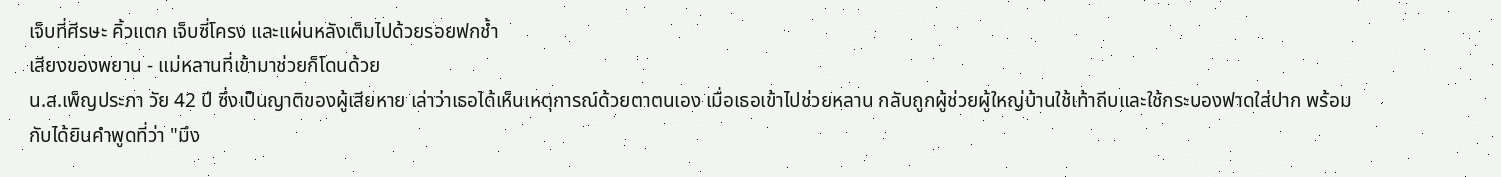เจ็บที่ศีรษะ คิ้วแตก เจ็บซี่โครง และแผ่นหลังเต็มไปด้วยรอยฟกช้ำ
เสียงของพยาน - แม่หลานที่เข้ามาช่วยก็โดนด้วย
น.ส.เพ็ญประภา วัย 42 ปี ซึ่งเป็นญาติของผู้เสียหาย เล่าว่าเธอได้เห็นเหตุการณ์ด้วยตาตนเอง เมื่อเธอเข้าไปช่วยหลาน กลับถูกผู้ช่วยผู้ใหญ่บ้านใช้เท้าถีบและใช้กระบองฟาดใส่ปาก พร้อมกับได้ยินคำพูดที่ว่า "มึง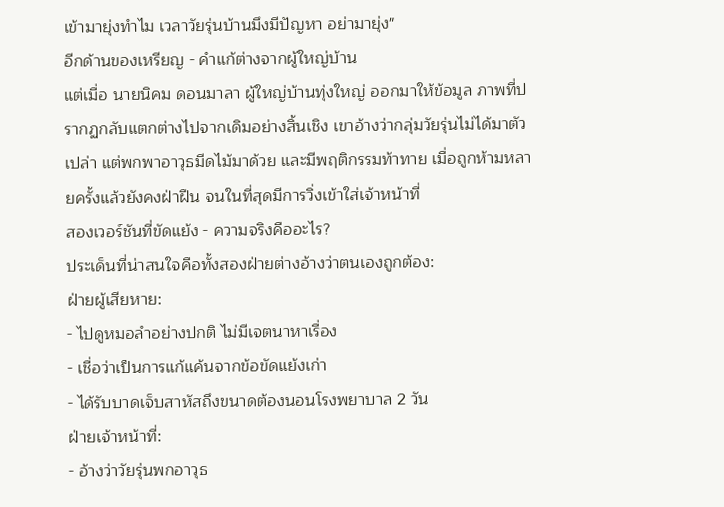เข้ามายุ่งทำไม เวลาวัยรุ่นบ้านมึงมีปัญหา อย่ามายุ่ง"
อีกด้านของเหรียญ - คำแก้ต่างจากผู้ใหญ่บ้าน
แต่เมื่อ นายนิคม ดอนมาลา ผู้ใหญ่บ้านทุ่งใหญ่ ออกมาให้ข้อมูล ภาพที่ปรากฏกลับแตกต่างไปจากเดิมอย่างสิ้นเชิง เขาอ้างว่ากลุ่มวัยรุ่นไม่ได้มาตัวเปล่า แต่พกพาอาวุธมีดไม้มาด้วย และมีพฤติกรรมท้าทาย เมื่อถูกห้ามหลายครั้งแล้วยังคงฝ่าฝืน จนในที่สุดมีการวิ่งเข้าใส่เจ้าหน้าที่
สองเวอร์ชันที่ขัดแย้ง - ความจริงคืออะไร?
ประเด็นที่น่าสนใจคือทั้งสองฝ่ายต่างอ้างว่าตนเองถูกต้อง:
ฝ่ายผู้เสียหาย:
- ไปดูหมอลำอย่างปกติ ไม่มีเจตนาหาเรื่อง
- เชื่อว่าเป็นการแก้แค้นจากข้อขัดแย้งเก่า
- ได้รับบาดเจ็บสาหัสถึงขนาดต้องนอนโรงพยาบาล 2 วัน
ฝ่ายเจ้าหน้าที่:
- อ้างว่าวัยรุ่นพกอาวุธ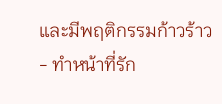และมีพฤติกรรมก้าวร้าว
- ทำหน้าที่รัก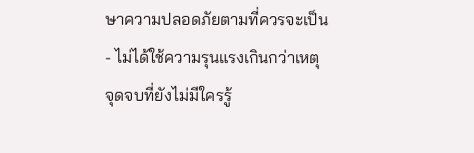ษาความปลอดภัยตามที่ควรจะเป็น
- ไม่ได้ใช้ความรุนแรงเกินกว่าเหตุ
จุดจบที่ยังไม่มีใครรู้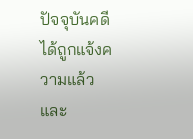ปัจจุบันคดีได้ถูกแจ้งความแล้ว และ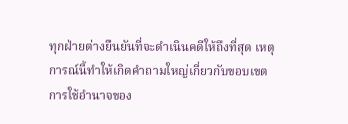ทุกฝ่ายต่างยืนยันที่จะดำเนินคดีให้ถึงที่สุด เหตุการณ์นี้ทำให้เกิดคำถามใหญ่เกี่ยวกับขอบเขตการใช้อำนาจของ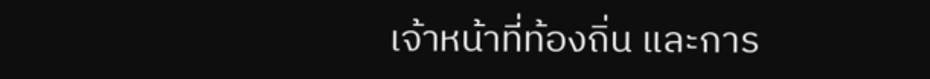เจ้าหน้าที่ท้องถิ่น และการ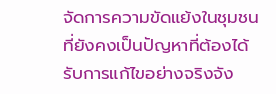จัดการความขัดแย้งในชุมชนที่ยังคงเป็นปัญหาที่ต้องได้รับการแก้ไขอย่างจริงจัง